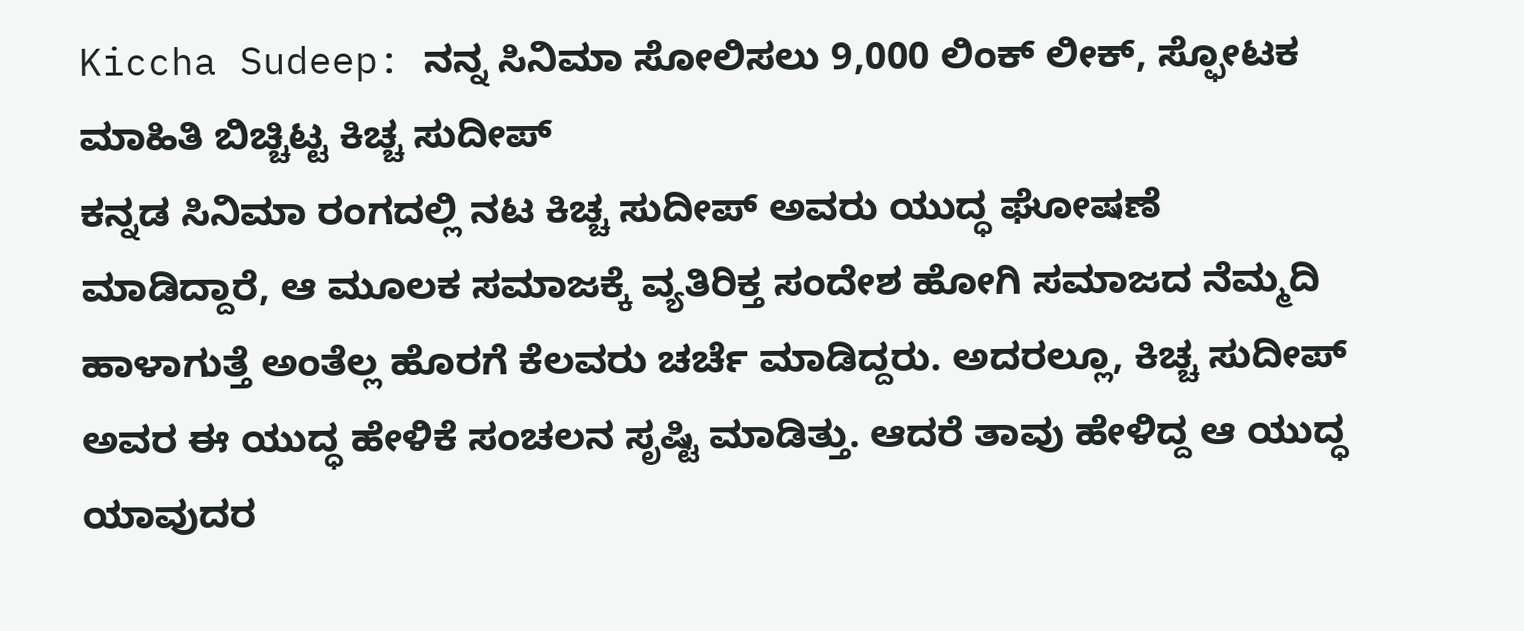Kiccha Sudeep: ನನ್ನ ಸಿನಿಮಾ ಸೋಲಿಸಲು 9,000 ಲಿಂಕ್ ಲೀಕ್, ಸ್ಫೋಟಕ ಮಾಹಿತಿ ಬಿಚ್ಚಿಟ್ಟ ಕಿಚ್ಚ ಸುದೀಪ್
ಕನ್ನಡ ಸಿನಿಮಾ ರಂಗದಲ್ಲಿ ನಟ ಕಿಚ್ಚ ಸುದೀಪ್ ಅವರು ಯುದ್ಧ ಘೋಷಣೆ ಮಾಡಿದ್ದಾರೆ, ಆ ಮೂಲಕ ಸಮಾಜಕ್ಕೆ ವ್ಯತಿರಿಕ್ತ ಸಂದೇಶ ಹೋಗಿ ಸಮಾಜದ ನೆಮ್ಮದಿ ಹಾಳಾಗುತ್ತೆ ಅಂತೆಲ್ಲ ಹೊರಗೆ ಕೆಲವರು ಚರ್ಚೆ ಮಾಡಿದ್ದರು. ಅದರಲ್ಲೂ, ಕಿಚ್ಚ ಸುದೀಪ್ ಅವರ ಈ ಯುದ್ಧ ಹೇಳಿಕೆ ಸಂಚಲನ ಸೃಷ್ಟಿ ಮಾಡಿತ್ತು. ಆದರೆ ತಾವು ಹೇಳಿದ್ದ ಆ ಯುದ್ಧ ಯಾವುದರ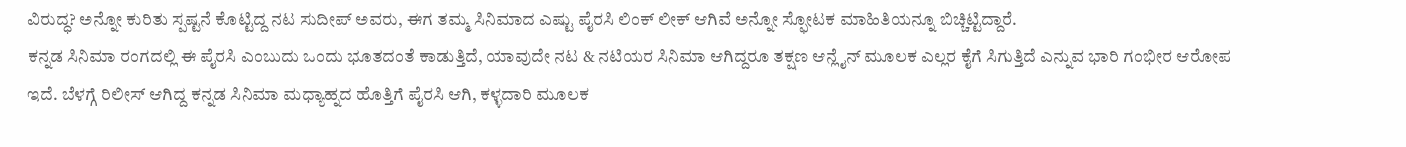ವಿರುದ್ಧ? ಅನ್ನೋ ಕುರಿತು ಸ್ಪಷ್ಟನೆ ಕೊಟ್ಟಿದ್ದ ನಟ ಸುದೀಪ್ ಅವರು, ಈಗ ತಮ್ಮ ಸಿನಿಮಾದ ಎಷ್ಟು ಪೈರಸಿ ಲಿಂಕ್ ಲೀಕ್ ಆಗಿವೆ ಅನ್ನೋ ಸ್ಫೋಟಕ ಮಾಹಿತಿಯನ್ನೂ ಬಿಚ್ಚಿಟ್ಟಿದ್ದಾರೆ.
ಕನ್ನಡ ಸಿನಿಮಾ ರಂಗದಲ್ಲಿ ಈ ಪೈರಸಿ ಎಂಬುದು ಒಂದು ಭೂತದಂತೆ ಕಾಡುತ್ತಿದೆ, ಯಾವುದೇ ನಟ & ನಟಿಯರ ಸಿನಿಮಾ ಆಗಿದ್ದರೂ ತಕ್ಷಣ ಆನ್ಲೈನ್ ಮೂಲಕ ಎಲ್ಲರ ಕೈಗೆ ಸಿಗುತ್ತಿದೆ ಎನ್ನುವ ಭಾರಿ ಗಂಭೀರ ಆರೋಪ ಇದೆ. ಬೆಳಗ್ಗೆ ರಿಲೀಸ್ ಆಗಿದ್ದ ಕನ್ನಡ ಸಿನಿಮಾ ಮಧ್ಯಾಹ್ನದ ಹೊತ್ತಿಗೆ ಪೈರಸಿ ಆಗಿ, ಕಳ್ಳದಾರಿ ಮೂಲಕ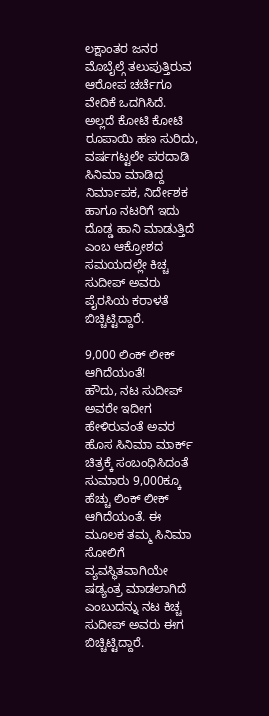ಲಕ್ಷಾಂತರ ಜನರ ಮೊಬೈಲ್ಗೆ ತಲುಪುತ್ತಿರುವ ಆರೋಪ ಚರ್ಚೆಗೂ ವೇದಿಕೆ ಒದಗಿಸಿದೆ. ಅಲ್ಲದೆ ಕೋಟಿ ಕೋಟಿ ರೂಪಾಯಿ ಹಣ ಸುರಿದು, ವರ್ಷಗಟ್ಟಲೇ ಪರದಾಡಿ ಸಿನಿಮಾ ಮಾಡಿದ್ದ ನಿರ್ಮಾಪಕ, ನಿರ್ದೇಶಕ ಹಾಗೂ ನಟರಿಗೆ ಇದು ದೊಡ್ಡ ಹಾನಿ ಮಾಡುತ್ತಿದೆ ಎಂಬ ಆಕ್ರೋಶದ ಸಮಯದಲ್ಲೇ ಕಿಚ್ಚ ಸುದೀಪ್ ಅವರು ಪೈರಸಿಯ ಕರಾಳತೆ ಬಿಚ್ಚಿಟ್ಟಿದ್ದಾರೆ.

9,000 ಲಿಂಕ್ ಲೀಕ್ ಆಗಿದೆಯಂತೆ!
ಹೌದು, ನಟ ಸುದೀಪ್ ಅವರೇ ಇದೀಗ ಹೇಳಿರುವಂತೆ ಅವರ ಹೊಸ ಸಿನಿಮಾ ಮಾರ್ಕ್ ಚಿತ್ರಕ್ಕೆ ಸಂಬಂಧಿಸಿದಂತೆ ಸುಮಾರು 9,000ಕ್ಕೂ ಹೆಚ್ಚು ಲಿಂಕ್ ಲೀಕ್ ಆಗಿದೆಯಂತೆ. ಈ ಮೂಲಕ ತಮ್ಮ ಸಿನಿಮಾ ಸೋಲಿಗೆ ವ್ಯವಸ್ಥಿತವಾಗಿಯೇ ಷಡ್ಯಂತ್ರ ಮಾಡಲಾಗಿದೆ ಎಂಬುದನ್ನು ನಟ ಕಿಚ್ಚ ಸುದೀಪ್ ಅವರು ಈಗ ಬಿಚ್ಚಿಟ್ಟಿದ್ದಾರೆ.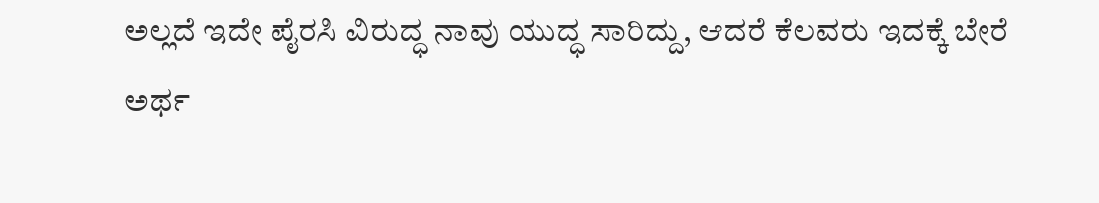ಅಲ್ಲದೆ ಇದೇ ಪೈರಸಿ ವಿರುದ್ಧ ನಾವು ಯುದ್ಧ ಸಾರಿದ್ದು, ಆದರೆ ಕೆಲವರು ಇದಕ್ಕೆ ಬೇರೆ ಅರ್ಥ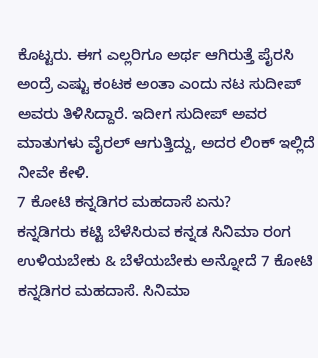ಕೊಟ್ಟರು. ಈಗ ಎಲ್ಲರಿಗೂ ಅರ್ಥ ಆಗಿರುತ್ತೆ ಪೈರಸಿ ಅಂದ್ರೆ ಎಷ್ಟು ಕಂಟಕ ಅಂತಾ ಎಂದು ನಟ ಸುದೀಪ್ ಅವರು ತಿಳಿಸಿದ್ದಾರೆ. ಇದೀಗ ಸುದೀಪ್ ಅವರ ಮಾತುಗಳು ವೈರಲ್ ಆಗುತ್ತಿದ್ದು, ಅದರ ಲಿಂಕ್ ಇಲ್ಲಿದೆ ನೀವೇ ಕೇಳಿ.
7 ಕೋಟಿ ಕನ್ನಡಿಗರ ಮಹದಾಸೆ ಏನು?
ಕನ್ನಡಿಗರು ಕಟ್ಟಿ ಬೆಳೆಸಿರುವ ಕನ್ನಡ ಸಿನಿಮಾ ರಂಗ ಉಳಿಯಬೇಕು & ಬೆಳೆಯಬೇಕು ಅನ್ನೋದೆ 7 ಕೋಟಿ ಕನ್ನಡಿಗರ ಮಹದಾಸೆ. ಸಿನಿಮಾ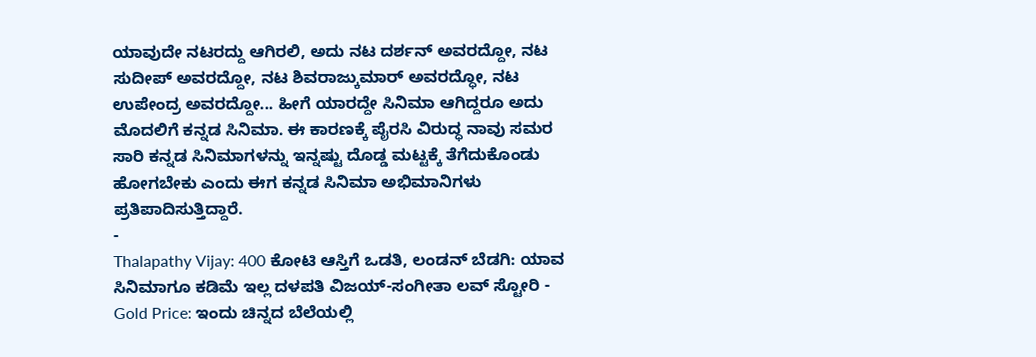ಯಾವುದೇ ನಟರದ್ದು ಆಗಿರಲಿ, ಅದು ನಟ ದರ್ಶನ್ ಅವರದ್ದೋ, ನಟ ಸುದೀಪ್ ಅವರದ್ದೋ, ನಟ ಶಿವರಾಜ್ಕುಮಾರ್ ಅವರದ್ಧೋ, ನಟ ಉಪೇಂದ್ರ ಅವರದ್ದೋ... ಹೀಗೆ ಯಾರದ್ದೇ ಸಿನಿಮಾ ಆಗಿದ್ದರೂ ಅದು ಮೊದಲಿಗೆ ಕನ್ನಡ ಸಿನಿಮಾ. ಈ ಕಾರಣಕ್ಕೆ ಪೈರಸಿ ವಿರುದ್ಧ ನಾವು ಸಮರ ಸಾರಿ ಕನ್ನಡ ಸಿನಿಮಾಗಳನ್ನು ಇನ್ನಷ್ಟು ದೊಡ್ಡ ಮಟ್ಟಕ್ಕೆ ತೆಗೆದುಕೊಂಡು ಹೋಗಬೇಕು ಎಂದು ಈಗ ಕನ್ನಡ ಸಿನಿಮಾ ಅಭಿಮಾನಿಗಳು ಪ್ರತಿಪಾದಿಸುತ್ತಿದ್ದಾರೆ.
-
Thalapathy Vijay: 400 ಕೋಟಿ ಆಸ್ತಿಗೆ ಒಡತಿ, ಲಂಡನ್ ಬೆಡಗಿ: ಯಾವ ಸಿನಿಮಾಗೂ ಕಡಿಮೆ ಇಲ್ಲ ದಳಪತಿ ವಿಜಯ್-ಸಂಗೀತಾ ಲವ್ ಸ್ಟೋರಿ -
Gold Price: ಇಂದು ಚಿನ್ನದ ಬೆಲೆಯಲ್ಲಿ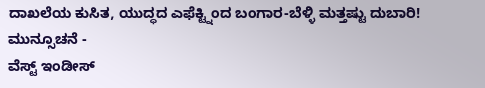ದಾಖಲೆಯ ಕುಸಿತ, ಯುದ್ಧದ ಎಫೆಕ್ಟ್ನಿಂದ ಬಂಗಾರ-ಬೆಳ್ಳಿ ಮತ್ತಷ್ಟು ದುಬಾರಿ! ಮುನ್ಸೂಚನೆ -
ವೆಸ್ಟ್ ಇಂಡೀಸ್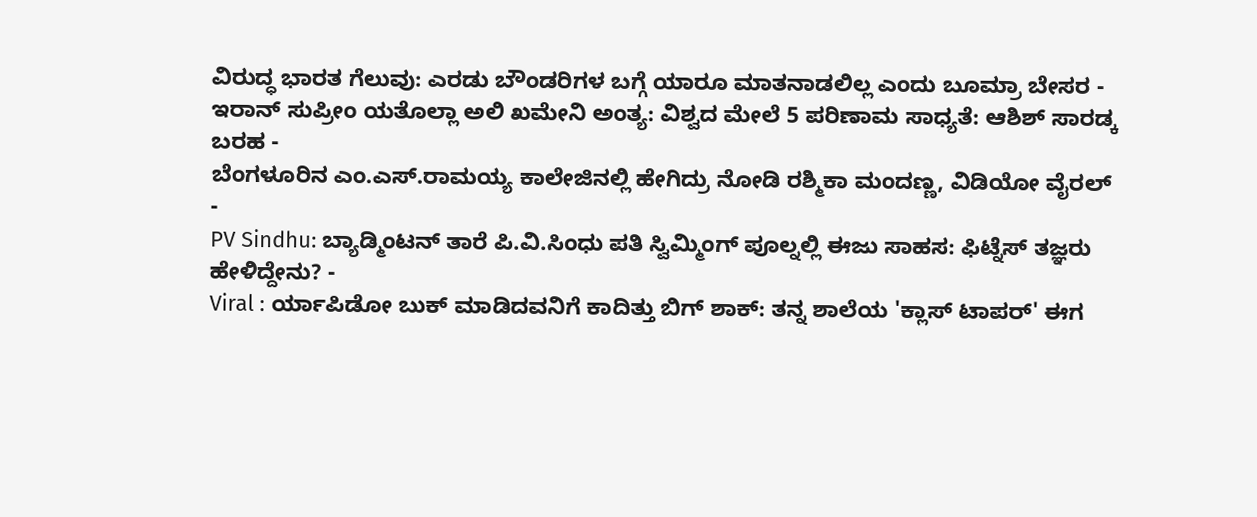ವಿರುದ್ಧ ಭಾರತ ಗೆಲುವು: ಎರಡು ಬೌಂಡರಿಗಳ ಬಗ್ಗೆ ಯಾರೂ ಮಾತನಾಡಲಿಲ್ಲ ಎಂದು ಬೂಮ್ರಾ ಬೇಸರ -
ಇರಾನ್ ಸುಪ್ರೀಂ ಯತೊಲ್ಲಾ ಅಲಿ ಖಮೇನಿ ಅಂತ್ಯ: ವಿಶ್ವದ ಮೇಲೆ 5 ಪರಿಣಾಮ ಸಾಧ್ಯತೆ: ಆಶಿಶ್ ಸಾರಡ್ಕ ಬರಹ -
ಬೆಂಗಳೂರಿನ ಎಂ.ಎಸ್.ರಾಮಯ್ಯ ಕಾಲೇಜಿನಲ್ಲಿ ಹೇಗಿದ್ರು ನೋಡಿ ರಶ್ಮಿಕಾ ಮಂದಣ್ಣ, ವಿಡಿಯೋ ವೈರಲ್ -
PV Sindhu: ಬ್ಯಾಡ್ಮಿಂಟನ್ ತಾರೆ ಪಿ.ವಿ.ಸಿಂಧು ಪತಿ ಸ್ವಿಮ್ಮಿಂಗ್ ಪೂಲ್ನಲ್ಲಿ ಈಜು ಸಾಹಸ: ಫಿಟ್ನೆಸ್ ತಜ್ಞರು ಹೇಳಿದ್ದೇನು? -
Viral : ರ್ಯಾಪಿಡೋ ಬುಕ್ ಮಾಡಿದವನಿಗೆ ಕಾದಿತ್ತು ಬಿಗ್ ಶಾಕ್: ತನ್ನ ಶಾಲೆಯ 'ಕ್ಲಾಸ್ ಟಾಪರ್' ಈಗ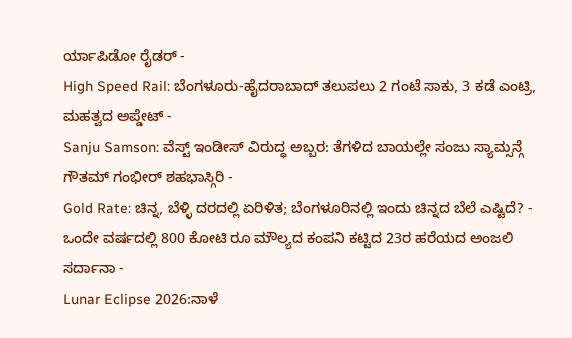ರ್ಯಾಪಿಡೋ ರೈಡರ್ -
High Speed Rail: ಬೆಂಗಳೂರು-ಹೈದರಾಬಾದ್ ತಲುಪಲು 2 ಗಂಟೆ ಸಾಕು, 3 ಕಡೆ ಎಂಟ್ರಿ, ಮಹತ್ವದ ಅಪ್ಡೇಟ್ -
Sanju Samson: ವೆಸ್ಟ್ ಇಂಡೀಸ್ ವಿರುದ್ಧ ಅಬ್ಬರ: ತೆಗಳಿದ ಬಾಯಲ್ಲೇ ಸಂಜು ಸ್ಯಾಮ್ಸನ್ಗೆ ಗೌತಮ್ ಗಂಭೀರ್ ಶಹಭಾಸ್ಗಿರಿ -
Gold Rate: ಚಿನ್ನ, ಬೆಳ್ಳಿ ದರದಲ್ಲಿ ಏರಿಳಿತ; ಬೆಂಗಳೂರಿನಲ್ಲಿ ಇಂದು ಚಿನ್ನದ ಬೆಲೆ ಎಷ್ಟಿದೆ? -
ಒಂದೇ ವರ್ಷದಲ್ಲಿ 800 ಕೋಟಿ ರೂ ಮೌಲ್ಯದ ಕಂಪನಿ ಕಟ್ಟಿದ 23ರ ಹರೆಯದ ಅಂಜಲಿ ಸರ್ದಾನಾ -
Lunar Eclipse 2026:ನಾಳೆ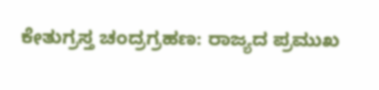ಕೇತುಗ್ರಸ್ತ ಚಂದ್ರಗ್ರಹಣ: ರಾಜ್ಯದ ಪ್ರಮುಖ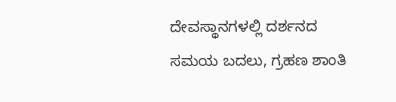ದೇವಸ್ಥಾನಗಳಲ್ಲಿ ದರ್ಶನದ ಸಮಯ ಬದಲು, ಗ್ರಹಣ ಶಾಂತಿ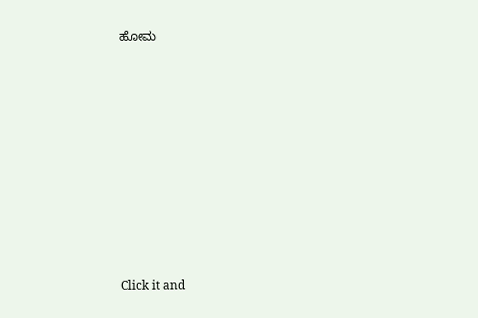ಹೋಮ












Click it and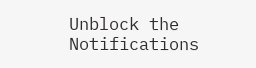Unblock the Notifications